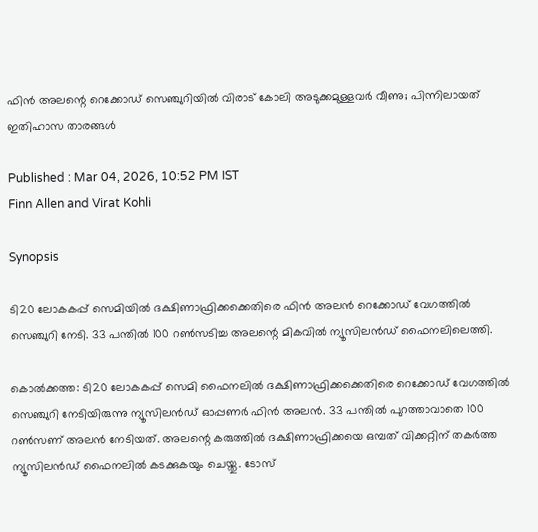ഫിന്‍ അലന്റെ റെക്കോഡ് സെഞ്ചുറിയില്‍ വിരാട് കോലി അടുക്കമുള്ളവര്‍ വീണു; പിന്നിലായത് ഇതിഹാസ താരങ്ങള്‍

Published : Mar 04, 2026, 10:52 PM IST
Finn Allen and Virat Kohli

Synopsis

ടി20 ലോകകപ്പ് സെമിയില്‍ ദക്ഷിണാഫ്രിക്കക്കെതിരെ ഫിന്‍ അലന്‍ റെക്കോഡ് വേഗത്തില്‍ സെഞ്ചുറി നേടി. 33 പന്തില്‍ 100 റണ്‍സടിച്ച അലന്റെ മികവില്‍ ന്യൂസിലന്‍ഡ് ഫൈനലിലെത്തി.

കൊല്‍ക്കത്ത: ടി20 ലോകകപ്പ് സെമി ഫൈനലില്‍ ദക്ഷിണാഫ്രിക്കക്കെതിരെ റെക്കോഡ് വേഗത്തില്‍ സെഞ്ചുറി നേടിയിരുന്നു ന്യൂസിലന്‍ഡ് ഓപ്പണര്‍ ഫിന്‍ അലന്‍. 33 പന്തില്‍ പുറത്താവാതെ 100 റണ്‍സണ് അലന്‍ നേടിയത്. അലന്റെ കരുത്തില്‍ ദക്ഷിണാഫ്രിക്കയെ ഒമ്പത് വിക്കറ്റിന് തകര്‍ത്ത ന്യൂസിലന്‍ഡ് ഫൈനലില്‍ കടക്കുകയും ചെയ്തു. ടോസ്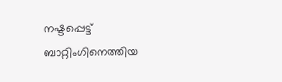നഷ്ടപ്പെട്ട് ബാറ്റിംഗിനെത്തിയ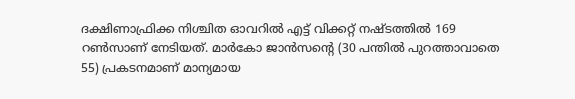ദക്ഷിണാഫ്രിക്ക നിശ്ചിത ഓവറില്‍ എട്ട് വിക്കറ്റ് നഷ്ടത്തില്‍ 169 റണ്‍സാണ് നേടിയത്. മാര്‍കോ ജാന്‍സന്റെ (30 പന്തില്‍ പുറത്താവാതെ 55) പ്രകടനമാണ് മാന്യമായ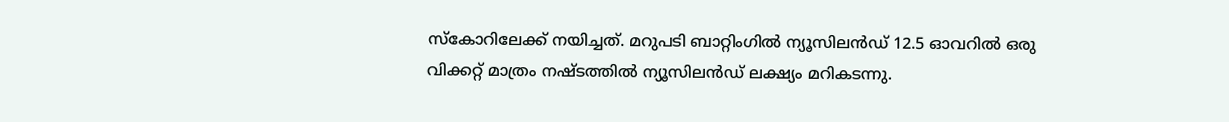സ്‌കോറിലേക്ക് നയിച്ചത്. മറുപടി ബാറ്റിംഗില്‍ ന്യൂസിലന്‍ഡ് 12.5 ഓവറില്‍ ഒരു വിക്കറ്റ് മാത്രം നഷ്ടത്തില്‍ ന്യൂസിലന്‍ഡ് ലക്ഷ്യം മറികടന്നു.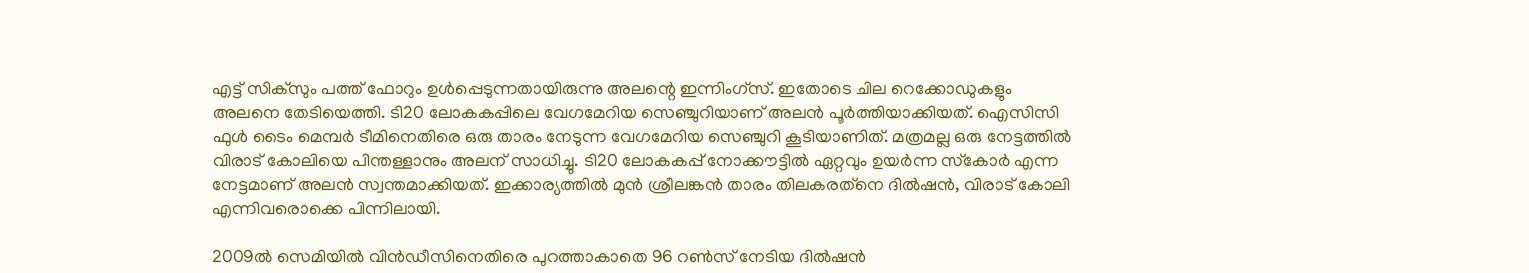എട്ട് സിക്‌സും പത്ത് ഫോറും ഉള്‍പ്പെടുന്നതായിരുന്നു അലന്റെ ഇന്നിംഗ്‌സ്. ഇതോടെ ചില റെക്കോഡുകളും അലനെ തേടിയെത്തി. ടി20 ലോകകപ്പിലെ വേഗമേറിയ സെഞ്ചുറിയാണ് അലന്‍ പൂര്‍ത്തിയാക്കിയത്. ഐസിസി ഫുള്‍ ടൈം മെമ്പര്‍ ടീമിനെതിരെ ഒരു താരം നേടുന്ന വേഗമേറിയ സെഞ്ചുറി കൂടിയാണിത്. മത്രമല്ല ഒരു നേട്ടത്തില്‍ വിരാട് കോലിയെ പിന്തള്ളാനും അലന് സാധിച്ചു. ടി20 ലോകകപ്പ് നോക്കൗട്ടില്‍ ഏറ്റവും ഉയര്‍ന്ന സ്‌കോര്‍ എന്ന നേട്ടമാണ് അലന്‍ സ്വന്തമാക്കിയത്. ഇക്കാര്യത്തില്‍ മുന്‍ ശ്രീലങ്കന്‍ താരം തിലകരത്‌നെ ദില്‍ഷന്‍, വിരാട് കോലി എന്നിവരൊക്കെ പിന്നിലായി.

2009ല്‍ സെമിയില്‍ വിന്‍ഡീസിനെതിരെ പുറത്താകാതെ 96 റണ്‍സ് നേടിയ ദില്‍ഷന്‍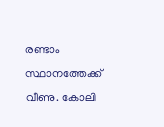രണ്ടാം സ്ഥാനത്തേക്ക് വീണു. കോലി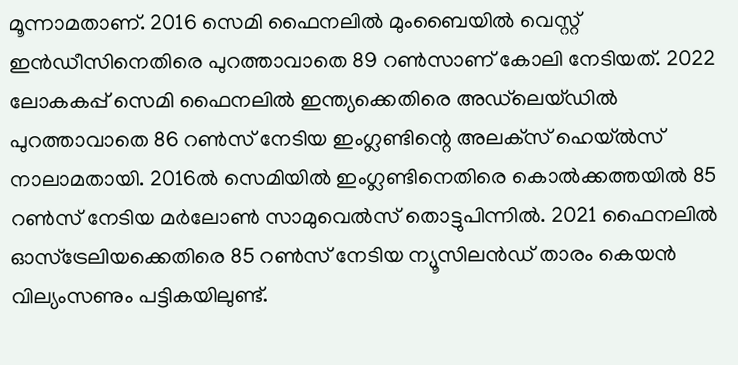മൂന്നാമതാണ്. 2016 സെമി ഫൈനലില്‍ മുംബൈയില്‍ വെസ്റ്റ് ഇന്‍ഡീസിനെതിരെ പുറത്താവാതെ 89 റണ്‍സാണ് കോലി നേടിയത്. 2022 ലോകകപ്പ് സെമി ഫൈനലില്‍ ഇന്ത്യക്കെതിരെ അഡ്‌ലെയ്ഡില്‍ പുറത്താവാതെ 86 റണ്‍സ് നേടിയ ഇംഗ്ലണ്ടിന്റെ അലക്‌സ് ഹെയ്ല്‍സ് നാലാമതായി. 2016ല്‍ സെമിയില്‍ ഇംഗ്ലണ്ടിനെതിരെ കൊല്‍ക്കത്തയില്‍ 85 റണ്‍സ് നേടിയ മര്‍ലോണ്‍ സാമുവെല്‍സ് തൊട്ടുപിന്നില്‍. 2021 ഫൈനലില്‍ ഓസ്‌ട്രേലിയക്കെതിരെ 85 റണ്‍സ് നേടിയ ന്യൂസിലന്‍ഡ് താരം കെയന്‍ വില്യംസണും പട്ടികയിലുണ്ട്.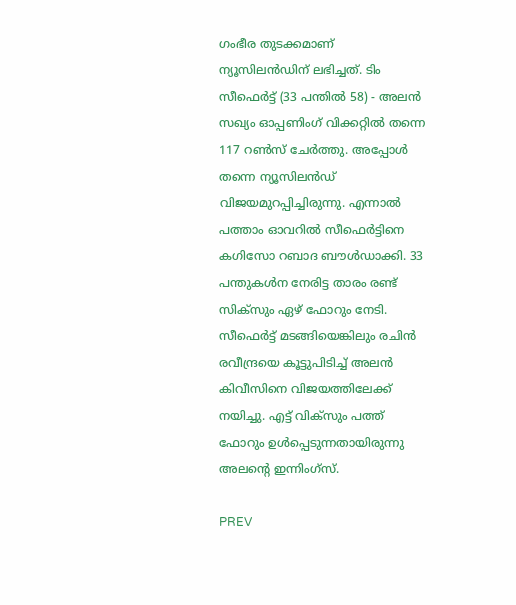ഗംഭീര തുടക്കമാണ് ന്യൂസിലന്‍ഡിന് ലഭിച്ചത്. ടിം സീഫെര്‍ട്ട് (33 പന്തില്‍ 58) - അലന്‍ സഖ്യം ഓപ്പണിംഗ് വിക്കറ്റില്‍ തന്നെ 117 റണ്‍സ് ചേര്‍ത്തു. അപ്പോള്‍ തന്നെ ന്യൂസിലന്‍ഡ് വിജയമുറപ്പിച്ചിരുന്നു. എന്നാല്‍ പത്താം ഓവറില്‍ സീഫെര്‍ട്ടിനെ കഗിസോ റബാദ ബൗള്‍ഡാക്കി. 33 പന്തുകള്‍ന നേരിട്ട താരം രണ്ട് സിക്‌സും ഏഴ് ഫോറും നേടി. സീഫെര്‍ട്ട് മടങ്ങിയെങ്കിലും രചിന്‍ രവീന്ദ്രയെ കൂട്ടുപിടിച്ച് അലന്‍ കിവീസിനെ വിജയത്തിലേക്ക് നയിച്ചു. എട്ട് വിക്‌സും പത്ത് ഫോറും ഉള്‍പ്പെടുന്നതായിരുന്നു അലന്റെ ഇന്നിംഗ്‌സ്.

PREV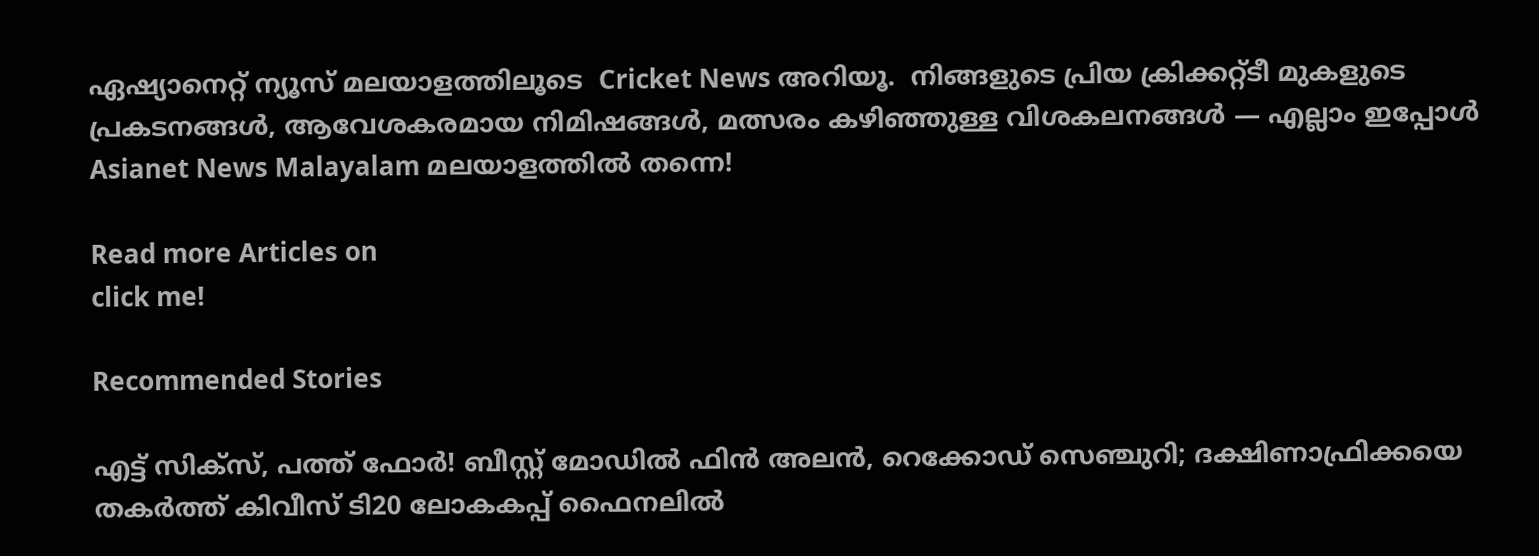ഏഷ്യാനെറ്റ് ന്യൂസ് മലയാളത്തിലൂടെ  Cricket News അറിയൂ.  നിങ്ങളുടെ പ്രിയ ക്രിക്കറ്റ്ടീ മുകളുടെ പ്രകടനങ്ങൾ, ആവേശകരമായ നിമിഷങ്ങൾ, മത്സരം കഴിഞ്ഞുള്ള വിശകലനങ്ങൾ — എല്ലാം ഇപ്പോൾ Asianet News Malayalam മലയാളത്തിൽ തന്നെ!

Read more Articles on
click me!

Recommended Stories

എട്ട് സിക്‌സ്, പത്ത് ഫോര്‍! ബീസ്റ്റ് മോഡില്‍ ഫിന്‍ അലന്‍, റെക്കോഡ് സെഞ്ചുറി; ദക്ഷിണാഫ്രിക്കയെ തകര്‍ത്ത് കിവീസ് ടി20 ലോകകപ്പ് ഫൈനലില്‍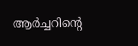ആര്‍ച്ചറിന്റെ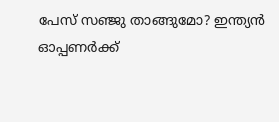പേസ് സഞ്ജു താങ്ങുമോ? ഇന്ത്യന്‍ ഓപ്പണര്‍ക്ക്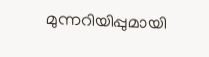മുന്നറിയിപ്പുമായി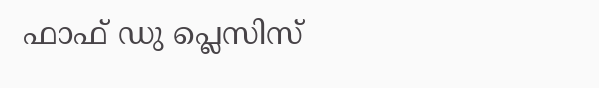ഫാഫ് ഡു പ്ലെസിസ്